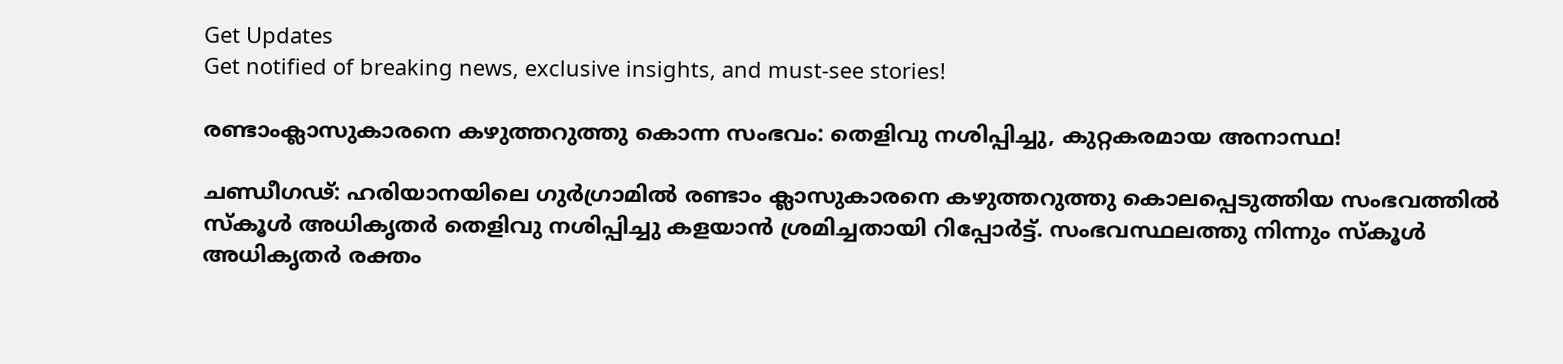Get Updates
Get notified of breaking news, exclusive insights, and must-see stories!

രണ്ടാംക്ലാസുകാരനെ കഴുത്തറുത്തു കൊന്ന സംഭവം: തെളിവു നശിപ്പിച്ചു, കുറ്റകരമായ അനാസ്ഥ!

ചണ്ഡീഗഢ്: ഹരിയാനയിലെ ഗുര്‍ഗ്രാമില്‍ രണ്ടാം ക്ലാസുകാരനെ കഴുത്തറുത്തു കൊലപ്പെടുത്തിയ സംഭവത്തില്‍ സ്‌കൂള്‍ അധികൃതര്‍ തെളിവു നശിപ്പിച്ചു കളയാന്‍ ശ്രമിച്ചതായി റിപ്പോര്‍ട്ട്. സംഭവസ്ഥലത്തു നിന്നും സ്‌കൂള്‍ അധികൃതര്‍ രക്തം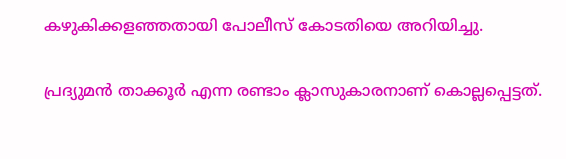കഴുകിക്കളഞ്ഞതായി പോലീസ് കോടതിയെ അറിയിച്ചു.

പ്രദ്യുമന്‍ താക്കൂര്‍ എന്ന രണ്ടാം ക്ലാസുകാരനാണ് കൊല്ലപ്പെട്ടത്.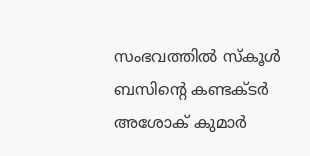സംഭവത്തില്‍ സ്‌കൂള്‍ ബസിന്റെ കണ്ടക്ടര്‍ അശോക് കുമാര്‍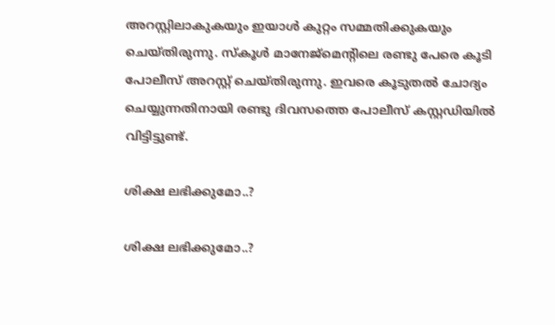അറസ്റ്റിലാകുകയും ഇയാള്‍ കുറ്റം സമ്മതിക്കുകയും ചെയ്തിരുന്നു. സ്‌കൂള്‍ മാനേജ്മെന്റിലെ രണ്ടു പേരെ കൂടി പോലീസ് അറസ്റ്റ് ചെയ്തിരുന്നു. ഇവരെ കൂടുതല്‍ ചോദ്യം ചെയ്യുന്നതിനായി രണ്ടു ദിവസത്തെ പോലീസ് കസ്റ്റഡിയില്‍ വിട്ടിട്ടുണ്ട്.

ശിക്ഷ ലഭിക്കുമോ..?

ശിക്ഷ ലഭിക്കുമോ..?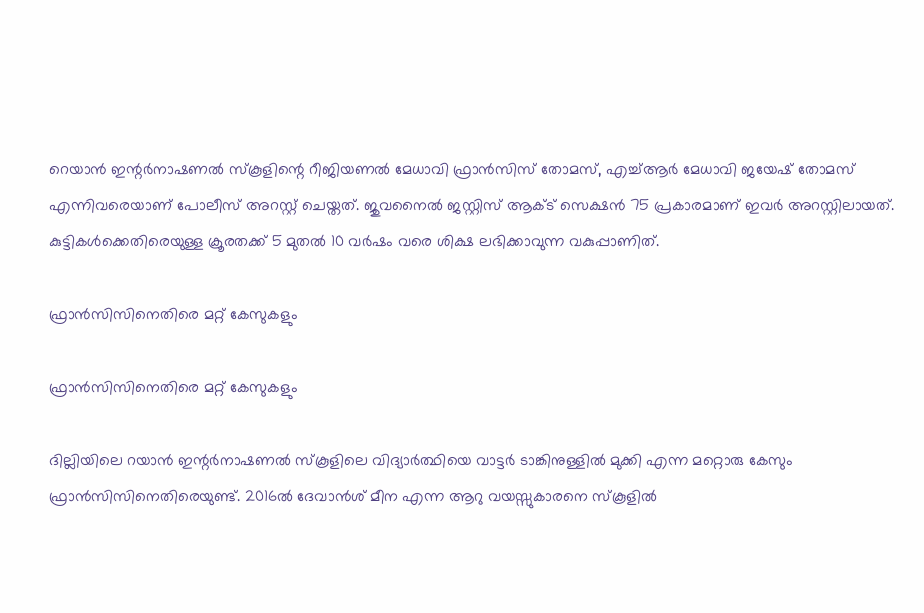റെയാന്‍ ഇന്റര്‍നാഷണല്‍ സ്‌കൂളിന്റെ റീജിയണല്‍ മേധാവി ഫ്രാന്‍സിസ് തോമസ്, എച്ച്ആര്‍ മേധാവി ജയേഷ് തോമസ് എന്നിവരെയാണ് പോലീസ് അറസ്റ്റ് ചെയ്തത്. ജുവനൈല്‍ ജസ്റ്റിസ് ആക്ട് സെക്ഷന്‍ 75 പ്രകാരമാണ് ഇവര്‍ അറസ്റ്റിലായത്. കുട്ടികള്‍ക്കെതിരെയുള്ള ക്രൂരതക്ക് 5 മുതല്‍ 10 വര്‍ഷം വരെ ശിക്ഷ ലഭിക്കാവുന്ന വകുപ്പാണിത്.

ഫ്രാന്‍സിസിനെതിരെ മറ്റ് കേസുകളും

ഫ്രാന്‍സിസിനെതിരെ മറ്റ് കേസുകളും

ദില്ലിയിലെ റയാന്‍ ഇന്റര്‍നാഷണല്‍ സ്‌കൂളിലെ വിദ്യാര്‍ത്ഥിയെ വാട്ടര്‍ ടാങ്കിനുള്ളില്‍ മുക്കി എന്ന മറ്റൊരു കേസും ഫ്രാന്‍സിസിനെതിരെയുണ്ട്. 2016ല്‍ ദേവാന്‍ശ് മീന എന്ന ആറു വയസ്സുകാരനെ സ്‌കൂളില്‍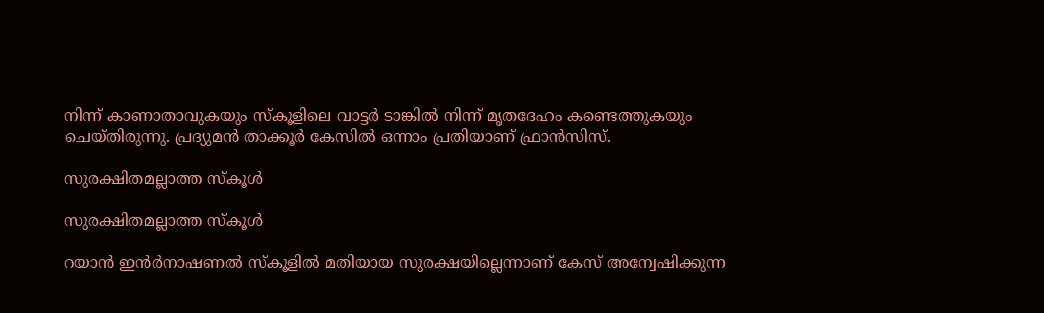നിന്ന് കാണാതാവുകയും സ്‌കൂളിലെ വാട്ടര്‍ ടാങ്കില്‍ നിന്ന് മൃതദേഹം കണ്ടെത്തുകയും ചെയ്തിരുന്നു. പ്രദ്യുമന്‍ താക്കൂര്‍ കേസില്‍ ഒന്നാം പ്രതിയാണ് ഫ്രാന്‍സിസ്.

സുരക്ഷിതമല്ലാത്ത സ്‌കൂള്‍

സുരക്ഷിതമല്ലാത്ത സ്‌കൂള്‍

റയാന്‍ ഇന്‍ര്‍നാഷണല്‍ സ്‌കൂളില്‍ മതിയായ സുരക്ഷയില്ലെന്നാണ് കേസ് അന്വേഷിക്കുന്ന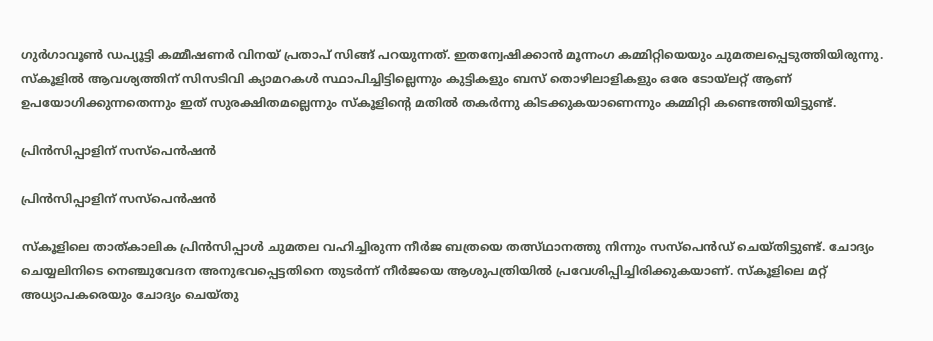ഗുര്‍ഗാവൂണ്‍ ഡപ്യൂട്ടി കമ്മീഷണര്‍ വിനയ് പ്രതാപ് സിങ്ങ് പറയുന്നത്. ഇതന്വേഷിക്കാന്‍ മൂന്നംഗ കമ്മിറ്റിയെയും ചുമതലപ്പെടുത്തിയിരുന്നു. സ്‌കൂളില്‍ ആവശ്യത്തിന് സിസടിവി ക്യാമറകള്‍ സ്ഥാപിച്ചിട്ടില്ലെന്നും കുട്ടികളും ബസ് തൊഴിലാളികളും ഒരേ ടോയ്‌ലറ്റ് ആണ് ഉപയോഗിക്കുന്നതെന്നും ഇത് സുരക്ഷിതമല്ലെന്നും സ്‌കൂളിന്റെ മതില്‍ തകര്‍ന്നു കിടക്കുകയാണെന്നും കമ്മിറ്റി കണ്ടെത്തിയിട്ടുണ്ട്.

പ്രിന്‍സിപ്പാളിന് സസ്‌പെന്‍ഷന്‍

പ്രിന്‍സിപ്പാളിന് സസ്‌പെന്‍ഷന്‍

സ്‌കൂളിലെ താത്കാലിക പ്രിന്‍സിപ്പാള്‍ ചുമതല വഹിച്ചിരുന്ന നീര്‍ജ ബത്രയെ തത്സ്ഥാനത്തു നിന്നും സസ്‌പെന്‍ഡ് ചെയ്തിട്ടുണ്ട്. ചോദ്യം ചെയ്യലിനിടെ നെഞ്ചുവേദന അനുഭവപ്പെട്ടതിനെ തുടര്‍ന്ന് നീര്‍ജയെ ആശുപത്രിയില്‍ പ്രവേശിപ്പിച്ചിരിക്കുകയാണ്. സ്‌കൂളിലെ മറ്റ് അധ്യാപകരെയും ചോദ്യം ചെയ്തു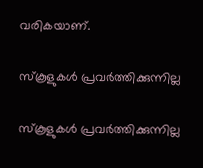വരികയാണ്.

സ്‌കൂളുകള്‍ പ്രവര്‍ത്തിക്കുന്നില്ല

സ്‌കൂളുകള്‍ പ്രവര്‍ത്തിക്കുന്നില്ല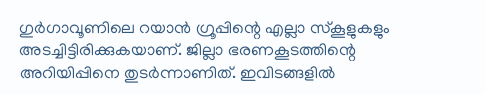ഗുര്‍ഗാവൂണിലെ റയാന്‍ ഗ്രൂപ്പിന്റെ എല്ലാ സ്‌കൂളുകളും അടച്ചിട്ടിരിക്കുകയാണ്. ജില്ലാ ഭരണകൂടത്തിന്റെ അറിയിപ്പിനെ തുടര്‍ന്നാണിത്. ഇവിടങ്ങളില്‍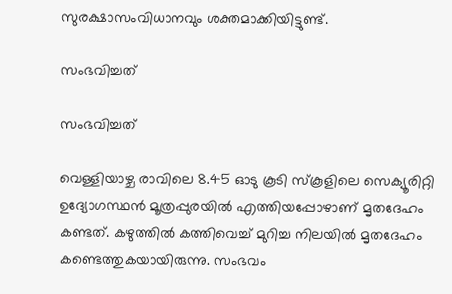സുരക്ഷാസംവിധാനവും ശക്തമാക്കിയിട്ടുണ്ട്.

സംഭവിച്ചത്

സംഭവിച്ചത്

വെള്ളിയാഴ്ച രാവിലെ 8.45 ഓടു കൂടി സ്‌കൂളിലെ സെക്യൂരിറ്റി ഉദ്യോഗസ്ഥന്‍ മൂത്രപ്പുരയില്‍ എത്തിയപ്പോഴാണ് മൃതദേഹം കണ്ടത്. കഴുത്തില്‍ കത്തിവെച്ച് മുറിച്ച നിലയില്‍ മൃതദേഹം കണ്ടെത്തുകയായിരുന്നു. സംഭവം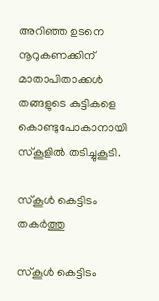അറിഞ്ഞ ഉടനെ നൂറുകണക്കിന് മാതാപിതാക്കള്‍ തങ്ങളുടെ കുട്ടികളെ കൊണ്ടുപോകാനായി സ്‌കൂളില്‍ തടിച്ചുകൂടി.

സ്‌കൂള്‍ കെട്ടിടം തകര്‍ത്തു

സ്‌കൂള്‍ കെട്ടിടം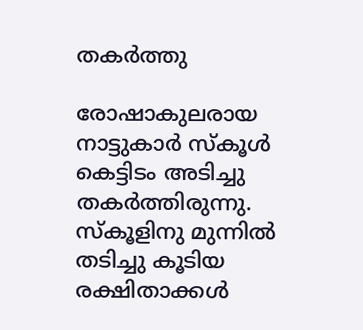തകര്‍ത്തു

രോഷാകുലരായ നാട്ടുകാര്‍ സ്‌കൂള്‍ കെട്ടിടം അടിച്ചു തകര്‍ത്തിരുന്നു. സ്‌കൂളിനു മുന്നില്‍ തടിച്ചു കൂടിയ രക്ഷിതാക്കള്‍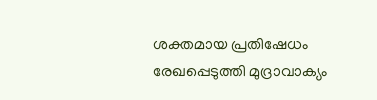ശക്തമായ പ്രതിഷേധം രേഖപ്പെടുത്തി മുദ്രാവാക്യം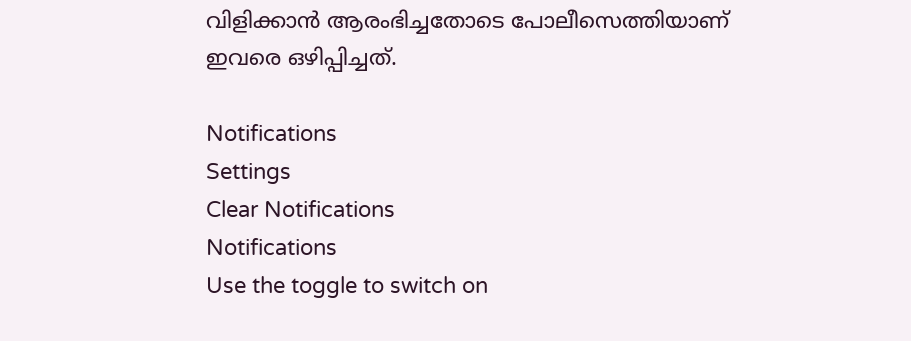വിളിക്കാന്‍ ആരംഭിച്ചതോടെ പോലീസെത്തിയാണ് ഇവരെ ഒഴിപ്പിച്ചത്.

Notifications
Settings
Clear Notifications
Notifications
Use the toggle to switch on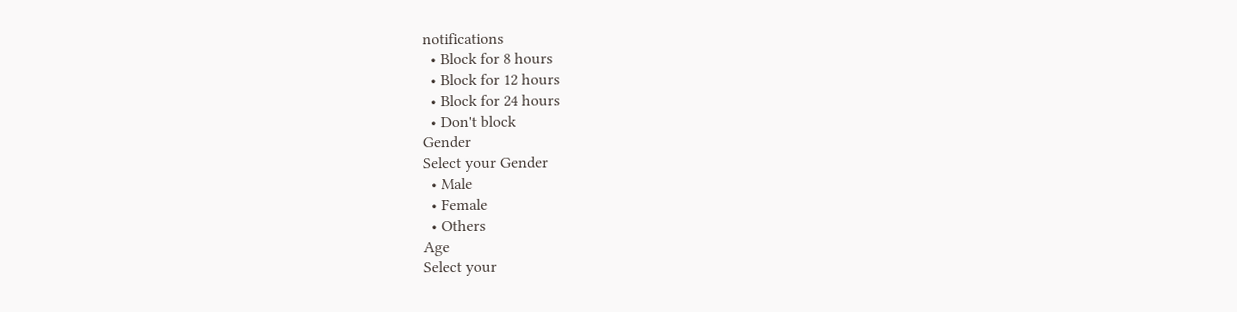notifications
  • Block for 8 hours
  • Block for 12 hours
  • Block for 24 hours
  • Don't block
Gender
Select your Gender
  • Male
  • Female
  • Others
Age
Select your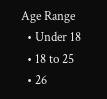Age Range
  • Under 18
  • 18 to 25
  • 26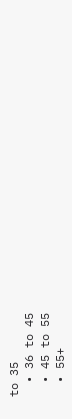to 35
  • 36 to 45
  • 45 to 55
  • 55+